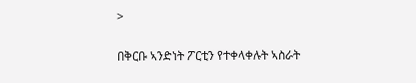>

በቅርቡ ኣንድነት ፖርቲን የተቀላቀሉት ኣስራት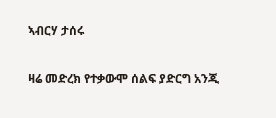ኣብርሃ ታሰሩ

ዛሬ መድረክ የተቃውሞ ሰልፍ ያድርግ አንጂ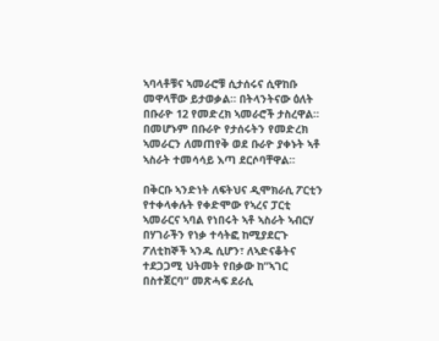ኣባላቶቹና ኣመራሮቹ ሲታሰሩና ሲዋከቡ መዋላቸው ይታወቃል። በትላንትናው ዕለት በቡራዮ 12 የመድረክ ኣመራሮች ታስረዋል። በመሆኑም በቡራዮ የታሰሩትን የመድረክ ኣመራርን ለመጠየቅ ወደ ቡራዮ ያቀኑት ኣቶ ኣስራት ተመሳሳይ እጣ ደርሶባቸዋል።

በቅርቡ ኣንድነት ለፍትህና ዲሞክራሲ ፖርቲን የተቀላቀሉት የቀድሞው የኣረና ፓርቲ ኣመራርና ኣባል የነበሩት ኣቶ ኣስራት ኣብርሃ በሃገራችን የነቃ ተሳትፎ ከሚያደርጉ ፖለቲከኞች ኣንዱ ሲሆን፣ ለኣድናቆትና ተደጋጋሚ ህትመት የበቃው ከ”ኣገር በስተጀርባ” መጽሓፍ ደራሲ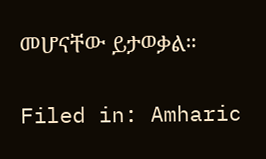መሆናቸው ይታወቃል።

Filed in: Amharic